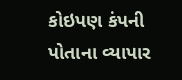કોઇપણ કંપની પોતાના વ્યાપાર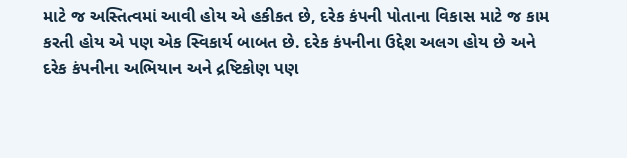માટે જ અસ્તિત્વમાં આવી હોય એ હકીકત છે, દરેક કંપની પોતાના વિકાસ માટે જ કામ કરતી હોય એ પણ એક સ્વિકાર્ય બાબત છે. દરેક કંપનીના ઉદ્દેશ અલગ હોય છે અને દરેક કંપનીના અભિયાન અને દ્રષ્ટિકોણ પણ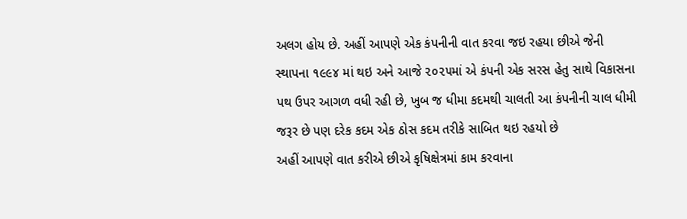અલગ હોય છે. અહીં આપણે એક કંપનીની વાત કરવા જઇ રહયા છીએ જેની સ્થાપના ૧૯૯૪ માં થઇ અને આજે ૨૦૨૫માં એ કંપની એક સરસ હેતુ સાથે વિકાસના પથ ઉપર આગળ વધી રહી છે, ખુબ જ ધીમા કદમથી ચાલતી આ કંપનીની ચાલ ધીમી જરૂર છે પણ દરેક કદમ એક ઠોસ કદમ તરીકે સાબિત થઇ રહયો છે
અહીં આપણે વાત કરીએ છીએ કૃષિક્ષેત્રમાં કામ કરવાના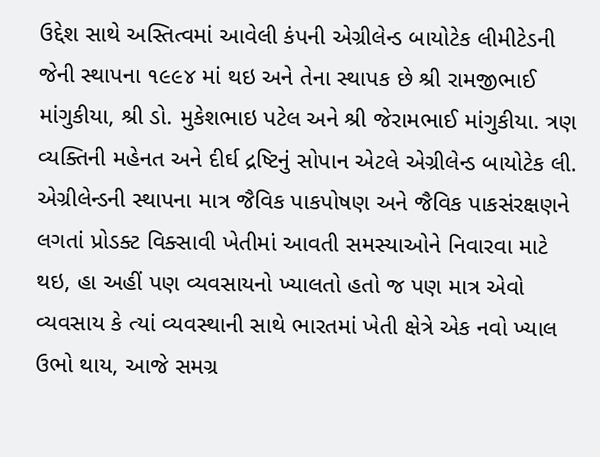ઉદ્દેશ સાથે અસ્તિત્વમાં આવેલી કંપની એગ્રીલેન્ડ બાયોટેક લીમીટેડની જેની સ્થાપના ૧૯૯૪ માં થઇ અને તેના સ્થાપક છે શ્રી રામજીભાઈ માંગુકીયા, શ્રી ડો. મુકેશભાઇ પટેલ અને શ્રી જેરામભાઈ માંગુકીયા. ત્રણ વ્યક્તિની મહેનત અને દીર્ઘ દ્રષ્ટિનું સોપાન એટલે એગ્રીલેન્ડ બાયોટેક લી.
એગ્રીલેન્ડની સ્થાપના માત્ર જૈવિક પાકપોષણ અને જૈવિક પાકસંરક્ષણને લગતાં પ્રોડક્ટ વિક્સાવી ખેતીમાં આવતી સમસ્યાઓને નિવારવા માટે થઇ, હા અહીં પણ વ્યવસાયનો ખ્યાલતો હતો જ પણ માત્ર એવો વ્યવસાય કે ત્યાં વ્યવસ્થાની સાથે ભારતમાં ખેતી ક્ષેત્રે એક નવો ખ્યાલ ઉભો થાય, આજે સમગ્ર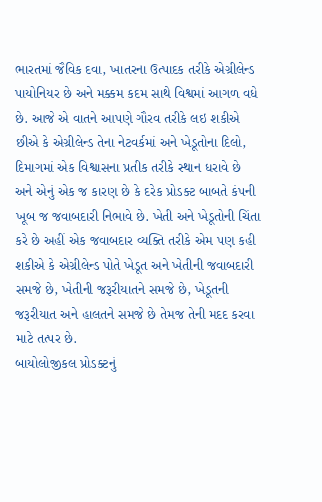ભારતમાં જૈવિક દવા, ખાતરના ઉત્પાદક તરીકે એગ્રીલેન્ડ પાયોનિયર છે અને મક્કમ કદમ સાથે વિશ્વમાં આગળ વધે છે. આજે એ વાતને આપણે ગૌરવ તરીકે લઇ શકીએ છીએ કે એગ્રીલેન્ડ તેના નેટવર્કમાં અને ખેડૂતોના દિલો, દિમાગમાં એક વિશ્વાસના પ્રતીક તરીકે સ્થાન ધરાવે છે અને એનું એક જ કારણ છે કે દરેક પ્રોડક્ટ બાબતે કંપની ખૂબ જ જવાબદારી નિભાવે છે. ખેતી અને ખેડૂતોની ચિંતા કરે છે અહીં એક જવાબદાર વ્યક્તિ તરીકે એમ પણ કહી શકીએ કે એગ્રીલેન્ડ પોતે ખેડૂત અને ખેતીની જવાબદારી સમજે છે, ખેતીની જરૂરીયાતને સમજે છે, ખેડૂતની જરૂરીયાત અને હાલતને સમજે છે તેમજ તેની મદદ કરવા માટે તત્પર છે.
બાયોલોજીકલ પ્રોડક્ટનું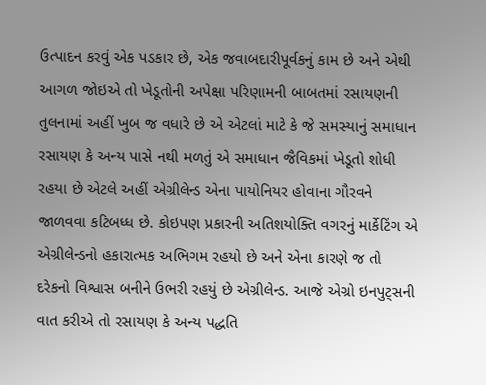ઉત્પાદન કરવું એક પડકાર છે, એક જવાબદારીપૂર્વકનું કામ છે અને એથી આગળ જોઇએ તો ખેડૂતોની અપેક્ષા પરિણામની બાબતમાં રસાયણની તુલનામાં અહીં ખુબ જ વધારે છે એ એટલાં માટે કે જે સમસ્યાનું સમાધાન રસાયણ કે અન્ય પાસે નથી મળતું એ સમાધાન જૈવિકમાં ખેડૂતો શોધી રહયા છે એટલે અહીં એગ્રીલેન્ડ એના પાયોનિયર હોવાના ગૌરવને જાળવવા કટિબધ્ધ છે. કોઇપણ પ્રકારની અતિશયોક્તિ વગરનું માર્કેટિંગ એ એગ્રીલેન્ડનો હકારાત્મક અભિગમ રહયો છે અને એના કારણે જ તો દરેકનો વિશ્વાસ બનીને ઉભરી રહયું છે એગ્રીલેન્ડ. આજે એગ્રો ઇનપુટ્સની વાત કરીએ તો રસાયણ કે અન્ય પદ્ધતિ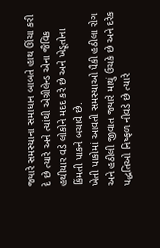જ્યારે સમસ્યાના સમાધાન બાબતે હાથ ઊંચા કરી દે છે ત્યારે અને ત્યાંથી એગ્રીલેન્ડ એના જૈવિક હથીયાર વડે લોકોને મદદ કરે છે અને ખેડૂતોના કિંમતી પાકને બચાવે છે.
ખેતી પાકોમાં આવતી સમસ્યાઓ પૈકી હઠીલા રોગ અને હઠીલી જીવાત જ્યારે માથું ઉચકે છે અને દરેક પદ્ધતિઓ નિષ્ફળ નીવડે છે ત્યારે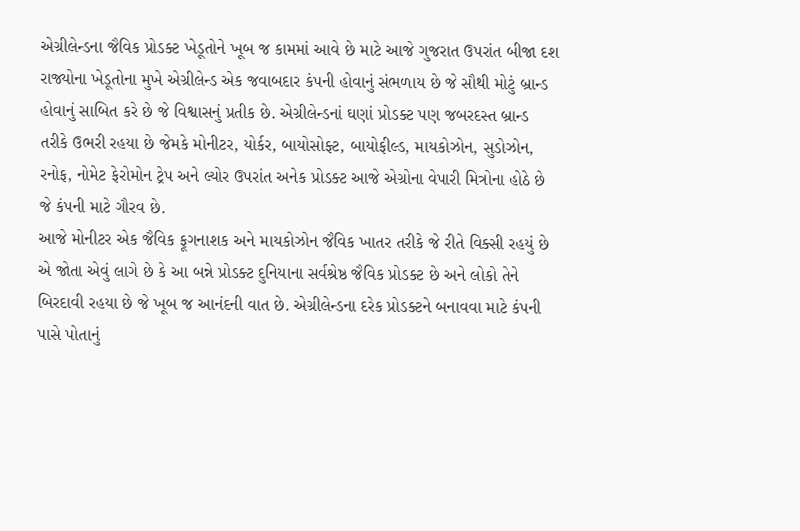એગ્રીલેન્ડના જૈવિક પ્રોડક્ટ ખેડૂતોને ખૂબ જ કામમાં આવે છે માટે આજે ગુજરાત ઉપરાંત બીજા દશ રાજ્યોના ખેડૂતોના મુખે એગ્રીલેન્ડ એક જવાબદાર કંપની હોવાનું સંભળાય છે જે સૌથી મોટું બ્રાન્ડ હોવાનું સાબિત કરે છે જે વિશ્વાસનું પ્રતીક છે. એગ્રીલેન્ડનાં ઘણાં પ્રોડક્ટ પણ જબરદસ્ત બ્રાન્ડ તરીકે ઉભરી રહયા છે જેમકે મોનીટર, યોર્કર, બાયોસોફ્ટ, બાયોફીલ્ડ, માયકોઝોન, સુડોઝોન, રનોફ, નોમેટ ફેરોમોન ટ્રેપ અને લ્યોર ઉપરાંત અનેક પ્રોડક્ટ આજે એગ્રોના વેપારી મિત્રોના હોઠે છે જે કંપની માટે ગૌરવ છે.
આજે મોનીટર એક જૈવિક ફૂગનાશક અને માયકોઝોન જૈવિક ખાતર તરીકે જે રીતે વિક્સી રહયું છે એ જોતા એવું લાગે છે કે આ બન્ને પ્રોડક્ટ દુનિયાના સર્વશ્રેષ્ઠ જૈવિક પ્રોડક્ટ છે અને લોકો તેને બિરદાવી રહયા છે જે ખૂબ જ આનંદની વાત છે. એગ્રીલેન્ડના દરેક પ્રોડક્ટને બનાવવા માટે કંપની પાસે પોતાનું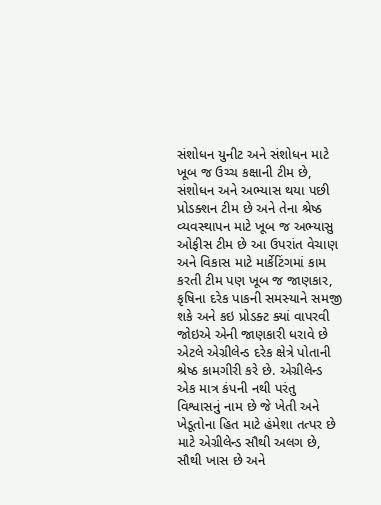સંશોધન યુનીટ અને સંશોધન માટે ખૂબ જ ઉચ્ચ કક્ષાની ટીમ છે, સંશોધન અને અભ્યાસ થયા પછી પ્રોડક્શન ટીમ છે અને તેના શ્રેષ્ઠ વ્યવસ્થાપન માટે ખૂબ જ અભ્યાસુ ઓફીસ ટીમ છે આ ઉપરાંત વેચાણ અને વિકાસ માટે માર્કેટિંગમાં કામ કરતી ટીમ પણ ખૂબ જ જાણકાર, કૃષિના દરેક પાકની સમસ્યાને સમજી શકે અને કઇ પ્રોડક્ટ ક્યાં વાપરવી જોઇએ એની જાણકારી ધરાવે છે એટલે એગ્રીલેન્ડ દરેક ક્ષેત્રે પોતાની શ્રેષ્ઠ કામગીરી કરે છે. એગ્રીલેન્ડ એક માત્ર કંપની નથી પરંતુ વિશ્વાસનું નામ છે જે ખેતી અને ખેડૂતોના હિત માટે હંમેશા તત્પર છે માટે એગ્રીલેન્ડ સૌથી અલગ છે, સૌથી ખાસ છે અને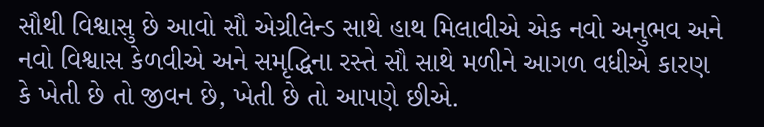સૌથી વિશ્વાસુ છે આવો સૌ એગ્રીલેન્ડ સાથે હાથ મિલાવીએ એક નવો અનુભવ અને નવો વિશ્વાસ કેળવીએ અને સમૃદ્ધિના રસ્તે સૌ સાથે મળીને આગળ વધીએ કારણ કે ખેતી છે તો જીવન છે, ખેતી છે તો આપણે છીએ.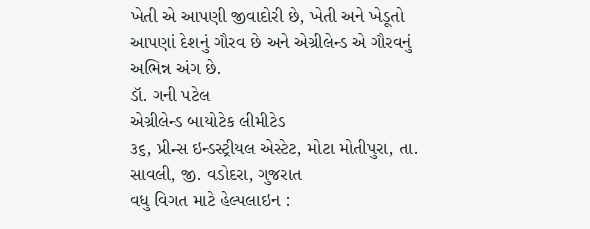ખેતી એ આપણી જીવાદોરી છે, ખેતી અને ખેડૂતો આપણાં દેશનું ગૌરવ છે અને એગ્રીલેન્ડ એ ગૌરવનું અભિન્ન અંગ છે.
ડૉ. ગની પટેલ
એગ્રીલેન્ડ બાયોટેક લીમીટેડ
૩૬, પ્રીન્સ ઇન્ડસ્ટ્રીયલ એસ્ટેટ, મોટા મોતીપુરા, તા. સાવલી, જી. વડોદરા, ગુજરાત
વધુ વિગત માટે હેલ્પલાઇન :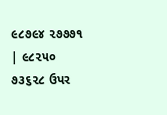૯૮૭૯૪ ૨૭૭૭૧ | ૯૮૨૫૦ ૭૩૬૨૮ ઉપર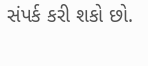સંપર્ક કરી શકો છો.